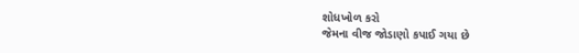શોધખોળ કરો
જેમના વીજ જોડાણો કપાઈ ગયા છે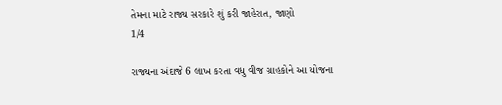તેમના માટે રાજ્ય સરકારે શું કરી જાહેરાત, જાણો
1/4

રાજ્યના અંદાજે 6 લાખ કરતા વધુ વીજ ગ્રાહકોને આ યોજના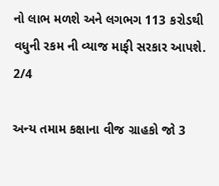નો લાભ મળશે અને લગભગ 113 કરોડથી વધુની રકમ ની વ્યાજ માફી સરકાર આપશે.
2/4

અન્ય તમામ કક્ષાના વીજ ગ્રાહકો જો 3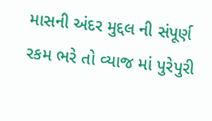માસની અંદર મુદ્દલ ની સંપૂર્ણ રકમ ભરે તો વ્યાજ માં પુરેપુરી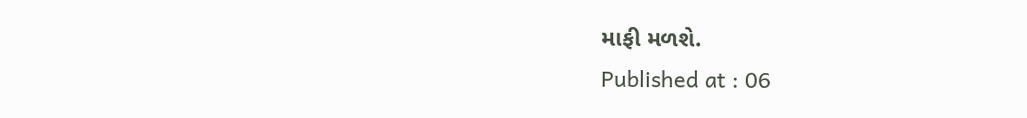માફી મળશે.
Published at : 06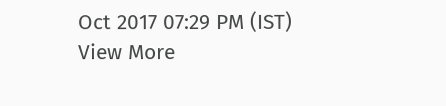Oct 2017 07:29 PM (IST)
View More